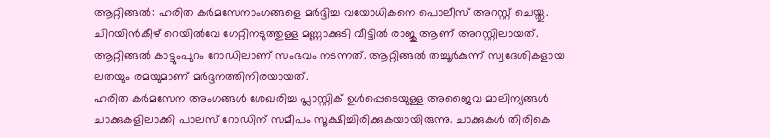ആറ്റിങ്ങൽ: ഹരിത കർമസേനാംഗങ്ങളെ മർദ്ദിച്ച വയോധികനെ പൊലീസ് അറസ്റ്റ് ചെയ്തു. ചിറയിൻകീഴ് റെയിൽവേ ഗേറ്റിനടുത്തുള്ള മണ്ണാക്കുടി വീട്ടിൽ രാജു ആണ് അറസ്റ്റിലായത്. ആറ്റിങ്ങൽ കാട്ടുംപുറം റോഡിലാണ് സംഭവം നടന്നത്. ആറ്റിങ്ങൽ തച്ചൂർകുന്ന് സ്വദേശികളായ ലതയും രമയുമാണ് മർദ്ദനത്തിനിരയായത്.
ഹരിത കർമസേന അംഗങ്ങൾ ശേഖരിച്ച പ്ലാസ്റ്റിക് ഉൾപ്പെടെയുള്ള അജൈവ മാലിന്യങ്ങൾ ചാക്കുകളിലാക്കി പാലസ് റോഡിന് സമീപം സൂക്ഷിച്ചിരിക്കുകയായിരുന്നു. ചാക്കുകൾ തിരികെ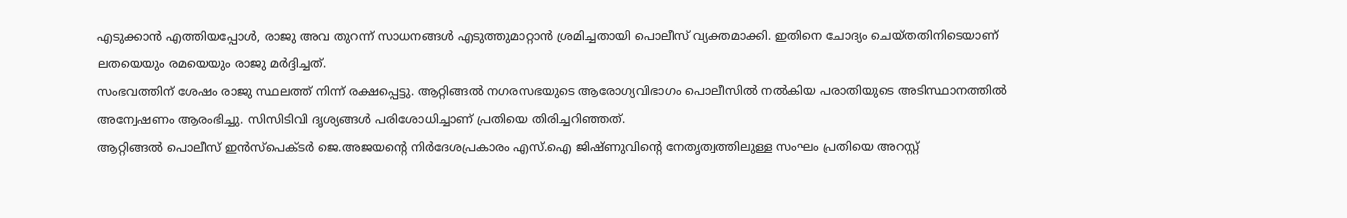എടുക്കാൻ എത്തിയപ്പോൾ, രാജു അവ തുറന്ന് സാധനങ്ങൾ എടുത്തുമാറ്റാൻ ശ്രമിച്ചതായി പൊലീസ് വ്യക്തമാക്കി. ഇതിനെ ചോദ്യം ചെയ്തതിനിടെയാണ് ലതയെയും രമയെയും രാജു മർദ്ദിച്ചത്.
സംഭവത്തിന് ശേഷം രാജു സ്ഥലത്ത് നിന്ന് രക്ഷപ്പെട്ടു. ആറ്റിങ്ങൽ നഗരസഭയുടെ ആരോഗ്യവിഭാഗം പൊലീസിൽ നൽകിയ പരാതിയുടെ അടിസ്ഥാനത്തിൽ അന്വേഷണം ആരംഭിച്ചു. സിസിടിവി ദൃശ്യങ്ങൾ പരിശോധിച്ചാണ് പ്രതിയെ തിരിച്ചറിഞ്ഞത്.
ആറ്റിങ്ങൽ പൊലീസ് ഇൻസ്പെക്ടർ ജെ.അജയൻ്റെ നിർദേശപ്രകാരം എസ്.ഐ ജിഷ്ണുവിൻ്റെ നേതൃത്വത്തിലുള്ള സംഘം പ്രതിയെ അറസ്റ്റ്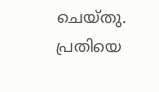ചെയ്തു. പ്രതിയെ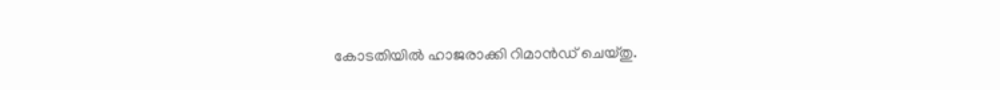കോടതിയിൽ ഹാജരാക്കി റിമാൻഡ് ചെയ്തു.